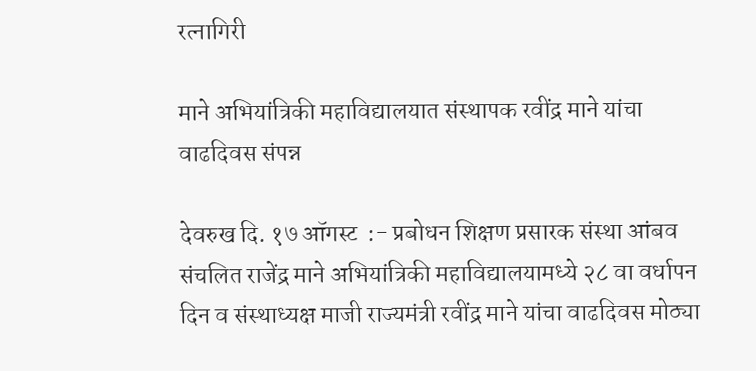रत्नागिरी

माने अभियांत्रिकी महाविद्यालयात संस्थापक रवींद्र माने यांचा वाढदिवस संपन्न

देवरुख दि. १७ ऑगस्ट  :- प्रबोधन शिक्षण प्रसारक संस्था आंबव संचलित राजेंद्र माने अभियांत्रिकी महाविद्यालयामध्ये २८ वा वर्धापन दिन व संस्थाध्यक्ष माजी राज्यमंत्री रवींद्र माने यांचा वाढदिवस मोठ्या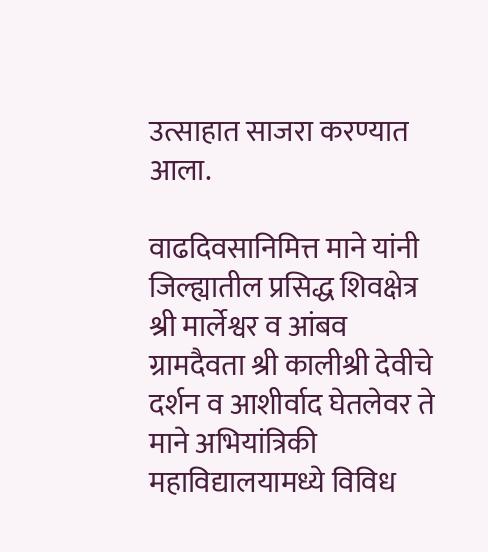उत्साहात साजरा करण्यात आला.

वाढदिवसानिमित्त माने यांनी जिल्ह्यातील प्रसिद्ध शिवक्षेत्र श्री मार्लेश्वर व आंबव ग्रामदैवता श्री कालीश्री देवीचे दर्शन व आशीर्वाद घेतलेवर ते माने अभियांत्रिकी महाविद्यालयामध्ये विविध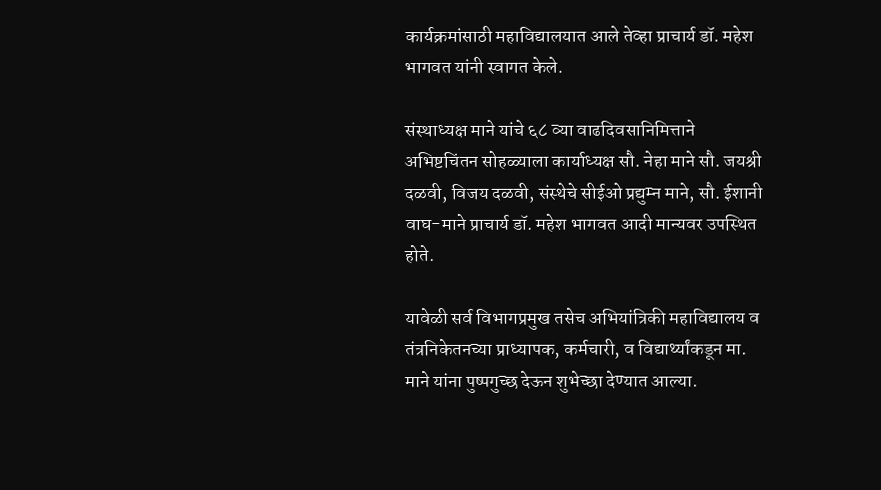कार्यक्रमांसाठी महाविद्यालयात आले तेव्हा प्राचार्य डॉ. महेश भागवत यांनी स्वागत केले.

संस्थाध्यक्ष माने यांचे ६८ व्या वाढदिवसानिमित्ताने अभिष्टचिंतन सोहळ्याला कार्याध्यक्ष सौ. नेहा माने सौ. जयश्री दळवी, विजय दळवी, संस्थेचे सीईओ प्रद्युम्न माने, सौ. ईशानी वाघ-माने प्राचार्य डॉ. महेश भागवत आदी मान्यवर उपस्थित होते.

यावेळी सर्व विभागप्रमुख तसेच अभियांत्रिकी महाविद्यालय व तंत्रनिकेतनच्या प्राध्यापक, कर्मचारी, व विद्यार्थ्यांकडून मा. माने यांना पुष्पगुच्छ देऊन शुभेच्छा देण्यात आल्या.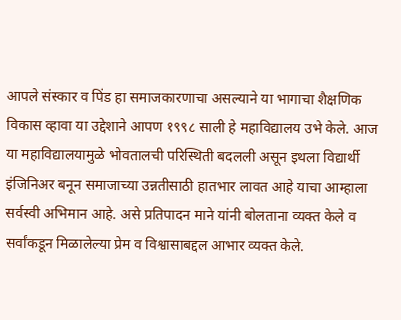आपले संस्कार व पिंड हा समाजकारणाचा असल्याने या भागाचा शैक्षणिक विकास व्हावा या उद्देशाने आपण १९९८ साली हे महाविद्यालय उभे केले. आज या महाविद्यालयामुळे भोवतालची परिस्थिती बदलली असून इथला विद्यार्थी इंजिनिअर बनून समाजाच्या उन्नतीसाठी हातभार लावत आहे याचा आम्हाला सर्वस्वी अभिमान आहे. असे प्रतिपादन माने यांनी बोलताना व्यक्त केले व सर्वांकडून मिळालेल्या प्रेम व विश्वासाबद्दल आभार व्यक्त केले.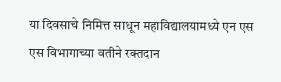या दिवसाचे निमित्त साधून महाविद्यालयामध्ये एन एस एस विभागाच्या वतीने रक्तदान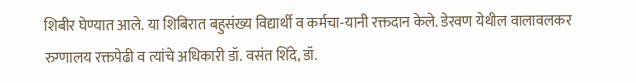शिबीर घेण्यात आले. या शिबिरात बहुसंख्य विद्यार्थी व कर्मचा-यानी रक्तदान केले. डेरवण येथील वालावलकर रुग्णालय रक्तपेढी व त्यांचे अधिकारी डॉ. वसंत शिंदे, डॉ.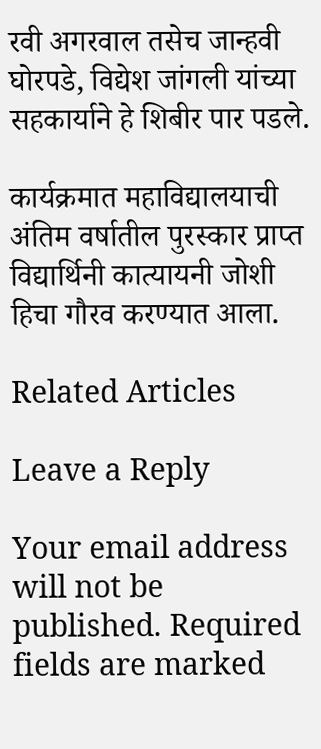रवी अगरवाल तसेच जान्हवी घोरपडे, विद्येश जांगली यांच्या सहकार्याने हे शिबीर पार पडले.

कार्यक्रमात महाविद्यालयाची अंतिम वर्षातील पुरस्कार प्राप्त विद्यार्थिनी कात्यायनी जोशी हिचा गौरव करण्यात आला.

Related Articles

Leave a Reply

Your email address will not be published. Required fields are marked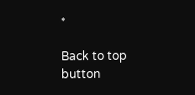*

Back to top button